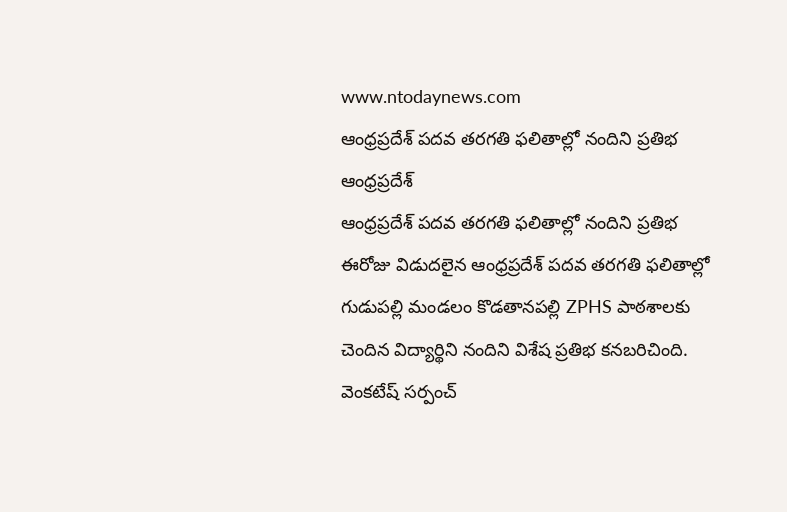www.ntodaynews.com
ఆంధ్రప్రదేశ్ పదవ తరగతి ఫలితాల్లో నందిని ప్రతిభ
ఆంధ్రప్రదేశ్
ఆంధ్రప్రదేశ్ పదవ తరగతి ఫలితాల్లో నందిని ప్రతిభ
ఈరోజు విడుదలైన ఆంధ్రప్రదేశ్ పదవ తరగతి ఫలితాల్లో గుడుపల్లి మండలం కొడతానపల్లి ZPHS పాఠశాలకు చెందిన విద్యార్థిని నందిని విశేష ప్రతిభ కనబరిచింది.
వెంకటేష్ సర్పంచ్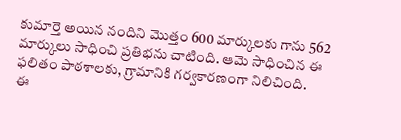కుమార్తె అయిన నందిని మొత్తం 600 మార్కులకు గాను 562 మార్కులు సాధించి ప్రతిభను చాటింది. ఆమె సాధించిన ఈ ఫలితం పాఠశాలకు, గ్రామానికి గర్వకారణంగా నిలిచింది.
ఈ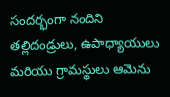సందర్భంగా నందిని తల్లిదండ్రులు, ఉపాధ్యాయులు మరియు గ్రామస్థులు ఆమెను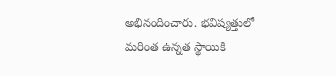అభినందించారు. భవిష్యత్తులో మరింత ఉన్నత స్థాయికి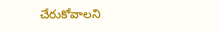చేరుకోవాలని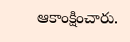ఆకాంక్షించారు.